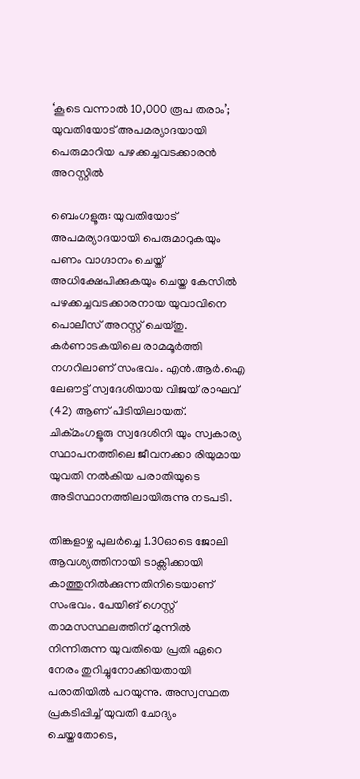‘കൂടെ വന്നാൽ 10,000 രൂപ തരാം’; യുവതിയോട് അപമര്യാദയായി പെരുമാറിയ പഴക്കച്ചവടക്കാരൻ അറസ്റ്റിൽ

ബെംഗളൂരു: യുവതിയോട് അപമര്യാദയായി പെരുമാറുകയും പണം വാഗ്ദാനം ചെയ്ത് അധിക്ഷേപിക്കുകയും ചെയ്ത കേസിൽ പഴക്കച്ചവടക്കാരനായ യുവാവിനെ പൊലീസ് അറസ്റ്റ് ചെയ്തു. കർണാടകയിലെ രാമമൂർത്തി നഗറിലാണ് സംഭവം. എൻ.ആർ.ഐ ലേഔട്ട് സ്വദേശിയായ വിജയ് രാഘവ് (42) ആണ് പിടിയിലായത്. ചിക്മംഗളൂരു സ്വദേശിനി യും സ്വകാര്യ സ്ഥാപനത്തിലെ ജീവനക്കാ രിയുമായ യുവതി നൽകിയ പരാതിയുടെ അടിസ്ഥാനത്തിലായിരുന്നു നടപടി.

തിങ്കളാഴ്ച‌ പുലർച്ചെ 1.30ഓടെ ജോലി ആവശ്യത്തിനായി ടാക്സിക്കായി കാത്തുനിൽക്കുന്നതിനിടെയാണ് സംഭവം. പേയിങ് ഗെസ്റ്റ് താമസസ്ഥലത്തിന് മുന്നിൽ നിന്നിരുന്ന യുവതിയെ പ്രതി ഏറെ നേരം തുറിച്ചുനോക്കിയതായി പരാതിയിൽ പറയുന്നു. അസ്വസ്ഥത പ്രകടിപ്പിച്ച് യുവതി ചോദ്യം ചെയ്തതോടെ,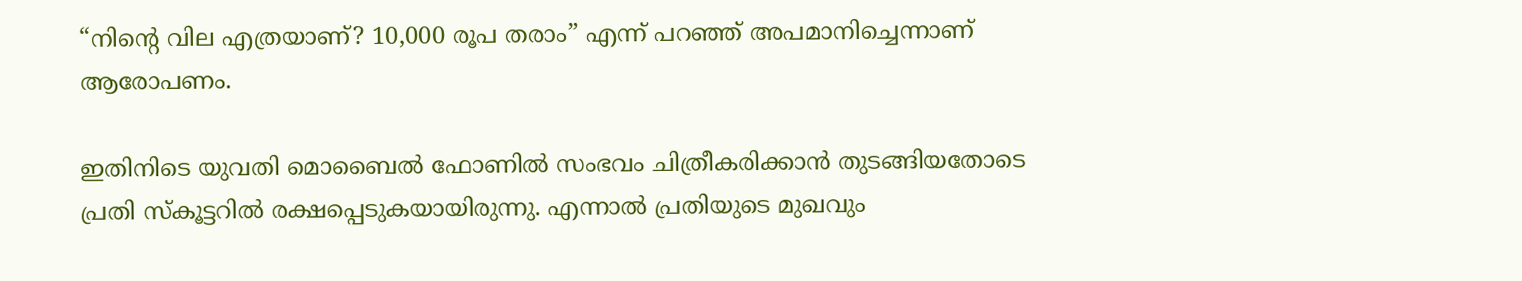“നിൻ്റെ വില എത്രയാണ്? 10,000 രൂപ തരാം” എന്ന് പറഞ്ഞ് അപമാനിച്ചെന്നാണ് ആരോപണം.

ഇതിനിടെ യുവതി മൊബൈൽ ഫോണിൽ സംഭവം ചിത്രീകരിക്കാൻ തുടങ്ങിയതോടെ പ്രതി സ്‌കൂട്ടറിൽ രക്ഷപ്പെടുകയായിരുന്നു. എന്നാൽ പ്രതിയുടെ മുഖവും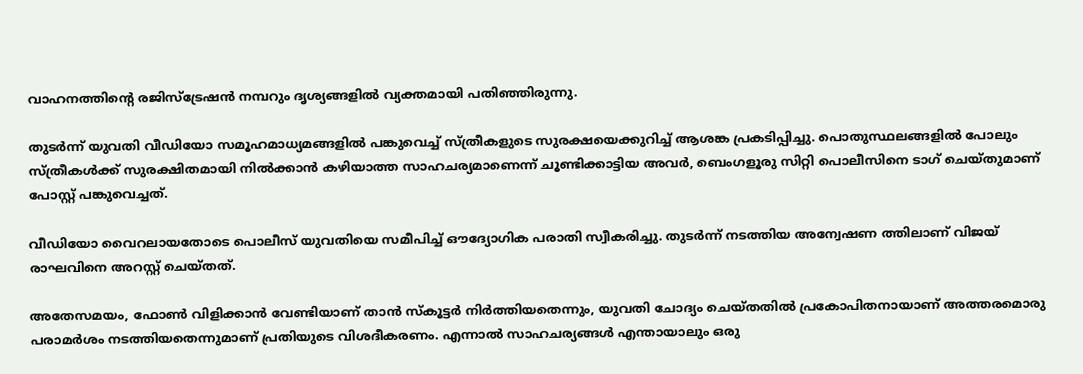വാഹനത്തിന്റെ രജിസ്ട്രേഷൻ നമ്പറും ദൃശ്യങ്ങളിൽ വ്യക്തമായി പതിഞ്ഞിരുന്നു.

തുടർന്ന് യുവതി വീഡിയോ സമൂഹമാധ്യമങ്ങളിൽ പങ്കുവെച്ച് സ്ത്രീകളുടെ സുരക്ഷയെക്കുറിച്ച് ആശങ്ക പ്രകടിപ്പിച്ചു. പൊതുസ്ഥലങ്ങളിൽ പോലും സ്ത്രീകൾക്ക് സുരക്ഷിതമായി നിൽക്കാൻ കഴിയാത്ത സാഹചര്യമാണെന്ന് ചൂണ്ടിക്കാട്ടിയ അവർ, ബെംഗളൂരു സിറ്റി പൊലീസിനെ ടാഗ് ചെയ്തുമാണ് പോസ്റ്റ് പങ്കുവെച്ചത്.

വീഡിയോ വൈറലായതോടെ പൊലീസ് യുവതിയെ സമീപിച്ച് ഔദ്യോഗിക പരാതി സ്വീകരിച്ചു. തുടർന്ന് നടത്തിയ അന്വേഷണ ത്തിലാണ് വിജയ് രാഘവിനെ അറസ്റ്റ് ചെയ്തത്.

അതേസമയം, ഫോൺ വിളിക്കാൻ വേണ്ടിയാണ് താൻ സ്കൂട്ടർ നിർത്തിയതെന്നും, യുവതി ചോദ്യം ചെയ്തതിൽ പ്രകോപിതനായാണ് അത്തരമൊരു പരാമർശം നടത്തിയതെന്നുമാണ് പ്രതിയുടെ വിശദീകരണം. എന്നാൽ സാഹചര്യങ്ങൾ എന്തായാലും ഒരു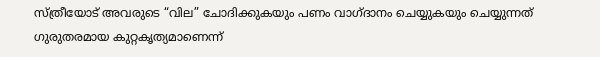സ്ത്രീയോട് അവരുടെ “വില” ചോദിക്കുകയും പണം വാഗ്ദാനം ചെയ്യുകയും ചെയ്യുന്നത് ഗുരുതരമായ കുറ്റകൃത്യമാണെന്ന്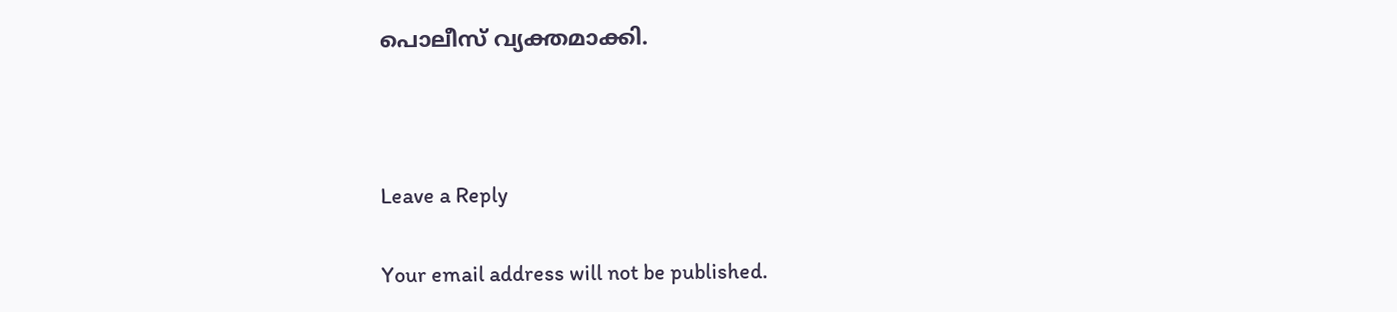പൊലീസ് വ്യക്തമാക്കി.



Leave a Reply

Your email address will not be published.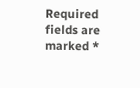Required fields are marked *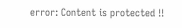error: Content is protected !!